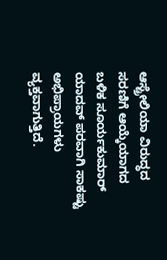ಆಸ್ಟ್ರೇಲಿಯಾ ವಿರುದ್ಧದ ಸರಣಿಗೆ ಆಯ್ಕೆಯಾಗದ ಬಳಿಕ ಸೂರ್ಯಕುಮಾರ್ ಯಾದವ್ ಪರವಾಗಿ ಸಾಕಷ್ಟು ಅಭಿಪ್ರಾಯಗಳು ವ್ಯಕ್ತವಾಗುತ್ತಿದೆ.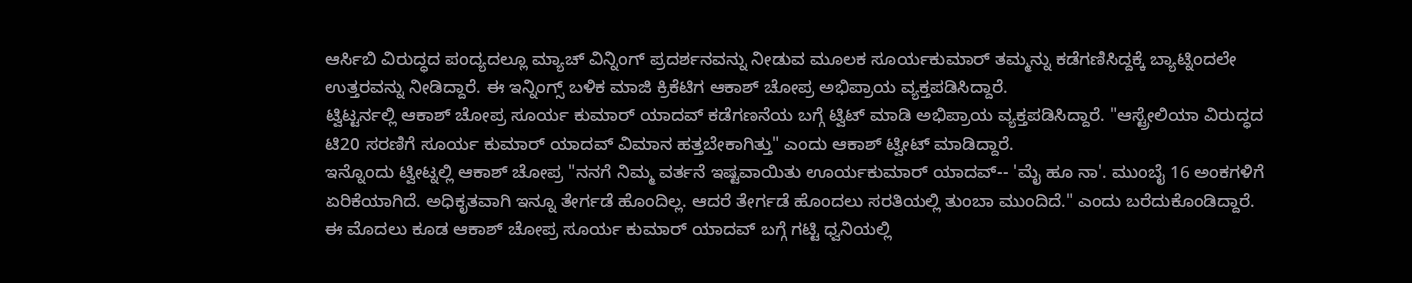ಆರ್ಸಿಬಿ ವಿರುದ್ಧದ ಪಂದ್ಯದಲ್ಲೂ ಮ್ಯಾಚ್ ವಿನ್ನಿಂಗ್ ಪ್ರದರ್ಶನವನ್ನು ನೀಡುವ ಮೂಲಕ ಸೂರ್ಯಕುಮಾರ್ ತಮ್ಮನ್ನು ಕಡೆಗಣಿಸಿದ್ದಕ್ಕೆ ಬ್ಯಾಟ್ನಿಂದಲೇ ಉತ್ತರವನ್ನು ನೀಡಿದ್ದಾರೆ. ಈ ಇನ್ನಿಂಗ್ಸ್ ಬಳಿಕ ಮಾಜಿ ಕ್ರಿಕೆಟಿಗ ಆಕಾಶ್ ಚೋಪ್ರ ಅಭಿಪ್ರಾಯ ವ್ಯಕ್ತಪಡಿಸಿದ್ದಾರೆ.
ಟ್ವಿಟ್ಟರ್ನಲ್ಲಿ ಆಕಾಶ್ ಚೋಪ್ರ ಸೂರ್ಯ ಕುಮಾರ್ ಯಾದವ್ ಕಡೆಗಣನೆಯ ಬಗ್ಗೆ ಟ್ವಿಟ್ ಮಾಡಿ ಅಭಿಪ್ರಾಯ ವ್ಯಕ್ತಪಡಿಸಿದ್ದಾರೆ. "ಆಸ್ಟ್ರೇಲಿಯಾ ವಿರುದ್ಧದ ಟಿ20 ಸರಣಿಗೆ ಸೂರ್ಯ ಕುಮಾರ್ ಯಾದವ್ ವಿಮಾನ ಹತ್ತಬೇಕಾಗಿತ್ತು" ಎಂದು ಆಕಾಶ್ ಟ್ವೀಟ್ ಮಾಡಿದ್ದಾರೆ.
ಇನ್ನೊಂದು ಟ್ವೀಟ್ನಲ್ಲಿ ಆಕಾಶ್ ಚೋಪ್ರ "ನನಗೆ ನಿಮ್ಮ ವರ್ತನೆ ಇಷ್ಟವಾಯಿತು ಊರ್ಯಕುಮಾರ್ ಯಾದವ್-- 'ಮೈ ಹೂ ನಾ'. ಮುಂಬೈ 16 ಅಂಕಗಳಿಗೆ ಏರಿಕೆಯಾಗಿದೆ. ಅಧಿಕೃತವಾಗಿ ಇನ್ನೂ ತೇರ್ಗಡೆ ಹೊಂದಿಲ್ಲ. ಆದರೆ ತೇರ್ಗಡೆ ಹೊಂದಲು ಸರತಿಯಲ್ಲಿ ತುಂಬಾ ಮುಂದಿದೆ." ಎಂದು ಬರೆದುಕೊಂಡಿದ್ದಾರೆ.
ಈ ಮೊದಲು ಕೂಡ ಆಕಾಶ್ ಚೋಪ್ರ ಸೂರ್ಯ ಕುಮಾರ್ ಯಾದವ್ ಬಗ್ಗೆ ಗಟ್ಟಿ ಧ್ವನಿಯಲ್ಲಿ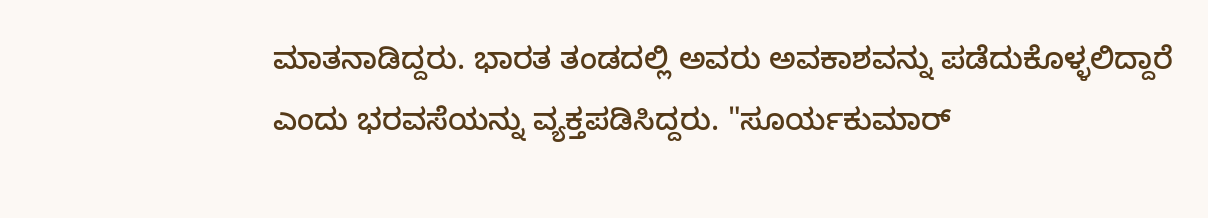ಮಾತನಾಡಿದ್ದರು. ಭಾರತ ತಂಡದಲ್ಲಿ ಅವರು ಅವಕಾಶವನ್ನು ಪಡೆದುಕೊಳ್ಳಲಿದ್ದಾರೆ ಎಂದು ಭರವಸೆಯನ್ನು ವ್ಯಕ್ತಪಡಿಸಿದ್ದರು. "ಸೂರ್ಯಕುಮಾರ್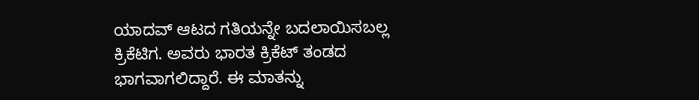ಯಾದವ್ ಆಟದ ಗತಿಯನ್ನೇ ಬದಲಾಯಿಸಬಲ್ಲ ಕ್ರಿಕೆಟಿಗ. ಅವರು ಭಾರತ ಕ್ರಿಕೆಟ್ ತಂಡದ ಭಾಗವಾಗಲಿದ್ದಾರೆ. ಈ ಮಾತನ್ನು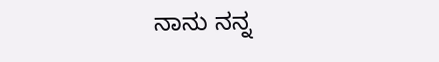ನಾನು ನನ್ನ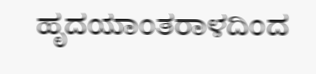ಹೃದಯಾಂತರಾಳದಿಂದ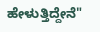ಹೇಳುತ್ತಿದ್ದೇನೆ"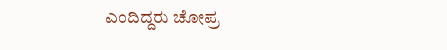ಎಂದಿದ್ದರು ಚೋಪ್ರ